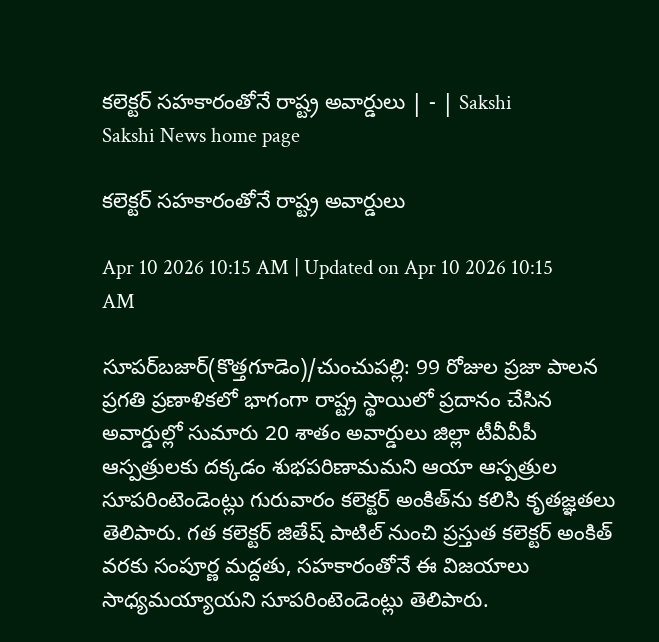కలెక్టర్‌ సహకారంతోనే రాష్ట్ర అవార్డులు | - | Sakshi
Sakshi News home page

కలెక్టర్‌ సహకారంతోనే రాష్ట్ర అవార్డులు

Apr 10 2026 10:15 AM | Updated on Apr 10 2026 10:15 AM

సూపర్‌బజార్‌(కొత్తగూడెం)/చుంచుపల్లి: 99 రోజుల ప్రజా పాలన ప్రగతి ప్రణాళికలో భాగంగా రాష్ట్ర స్థాయిలో ప్రదానం చేసిన అవార్డుల్లో సుమారు 20 శాతం అవార్డులు జిల్లా టీవీవీపీ ఆస్పత్రులకు దక్కడం శుభపరిణామమని ఆయా ఆస్పత్రుల సూపరింటెండెంట్లు గురువారం కలెక్టర్‌ అంకిత్‌ను కలిసి కృతజ్ఞతలు తెలిపారు. గత కలెక్టర్‌ జితేష్‌ పాటిల్‌ నుంచి ప్రస్తుత కలెక్టర్‌ అంకిత్‌ వరకు సంపూర్ణ మద్దతు, సహకారంతోనే ఈ విజయాలు సాధ్యమయ్యాయని సూపరింటెండెంట్లు తెలిపారు.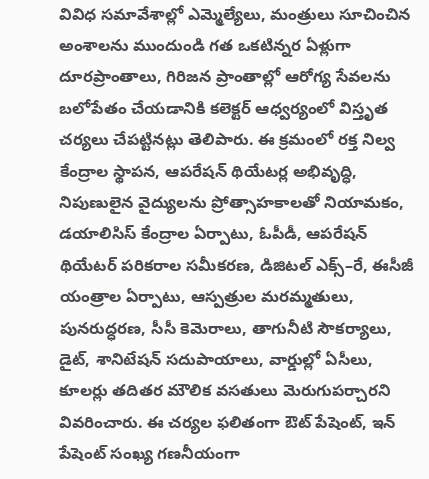వివిధ సమావేశాల్లో ఎమ్మెల్యేలు, మంత్రులు సూచించిన అంశాలను ముందుండి గత ఒకటిన్నర ఏళ్లుగా దూరప్రాంతాలు, గిరిజన ప్రాంతాల్లో ఆరోగ్య సేవలను బలోపేతం చేయడానికి కలెక్టర్‌ ఆధ్వర్యంలో విస్తృత చర్యలు చేపట్టినట్లు తెలిపారు. ఈ క్రమంలో రక్త నిల్వ కేంద్రాల స్థాపన, ఆపరేషన్‌ థియేటర్ల అభివృద్ధి, నిపుణులైన వైద్యులను ప్రోత్సాహకాలతో నియామకం, డయాలిసిస్‌ కేంద్రాల ఏర్పాటు, ఓపీడీ, ఆపరేషన్‌ థియేటర్‌ పరికరాల సమీకరణ, డిజిటల్‌ ఎక్స్‌–రే, ఈసీజీ యంత్రాల ఏర్పాటు, ఆస్పత్రుల మరమ్మతులు, పునరుద్ధరణ, సీసీ కెమెరాలు, తాగునీటి సౌకర్యాలు, డైట్‌, శానిటేషన్‌ సదుపాయాలు, వార్డుల్లో ఏసీలు, కూలర్లు తదితర మౌలిక వసతులు మెరుగుపర్చారని వివరించారు. ఈ చర్యల ఫలితంగా ఔట్‌ పేషెంట్‌, ఇన్‌ పేషెంట్‌ సంఖ్య గణనీయంగా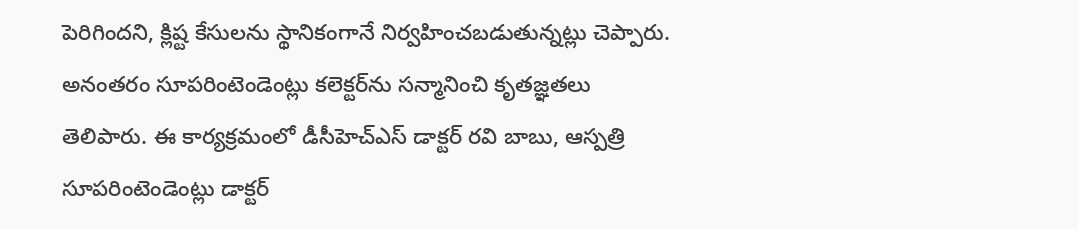పెరిగిందని, క్లిష్ట కేసులను స్థానికంగానే నిర్వహించబడుతున్నట్లు చెప్పారు. అనంతరం సూపరింటెండెంట్లు కలెక్టర్‌ను సన్మానించి కృతజ్ఞతలు తెలిపారు. ఈ కార్యక్రమంలో డీసీహెచ్‌ఎస్‌ డాక్టర్‌ రవి బాబు, ఆస్పత్రి సూపరింటెండెంట్లు డాక్టర్‌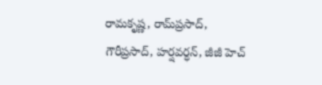రామకృష్ణ, రామ్‌ప్రసాద్‌, గౌరీప్రసాద్‌, హర్షవర్ధన్‌, జీజీ హెచ్‌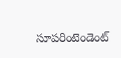సూపరింటెండెంట్‌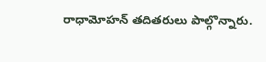రాధామోహన్‌ తదితరులు పాల్గొన్నారు.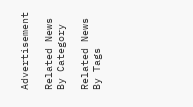Advertisement

Related News By Category

Related News By Tags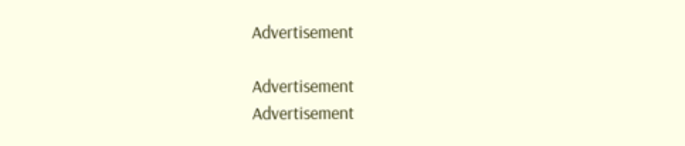Advertisement

Advertisement
Advertisement